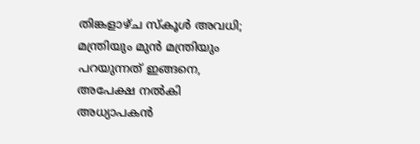തിങ്കളാഴ്ച സ്‌കൂള്‍ അവധി; മന്ത്രിയും മുന്‍ മന്ത്രിയും പറയുന്നത് ഇങ്ങനെ, അപേക്ഷ നല്‍കി അധ്യാപകന്‍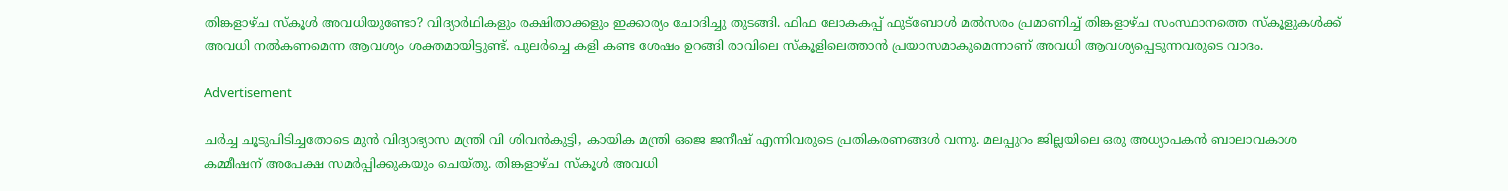തിങ്കളാഴ്ച സ്‌കൂള്‍ അവധിയുണ്ടോ? വിദ്യാര്‍ഥികളും രക്ഷിതാക്കളും ഇക്കാര്യം ചോദിച്ചു തുടങ്ങി. ഫിഫ ലോകകപ്പ് ഫുട്‌ബോള്‍ മല്‍സരം പ്രമാണിച്ച് തിങ്കളാഴ്ച സംസ്ഥാനത്തെ സ്‌കൂളുകള്‍ക്ക് അവധി നല്‍കണമെന്ന ആവശ്യം ശക്തമായിട്ടുണ്ട്. പുലര്‍ച്ചെ കളി കണ്ട ശേഷം ഉറങ്ങി രാവിലെ സ്‌കൂളിലെത്താന്‍ പ്രയാസമാകുമെന്നാണ് അവധി ആവശ്യപ്പെടുന്നവരുടെ വാദം.

Advertisement

ചര്‍ച്ച ചൂടുപിടിച്ചതോടെ മുന്‍ വിദ്യാഭ്യാസ മന്ത്രി വി ശിവന്‍കുട്ടി, കായിക മന്ത്രി ഒജെ ജനീഷ് എന്നിവരുടെ പ്രതികരണങ്ങള്‍ വന്നു. മലപ്പുറം ജില്ലയിലെ ഒരു അധ്യാപകന്‍ ബാലാവകാശ കമ്മീഷന് അപേക്ഷ സമര്‍പ്പിക്കുകയും ചെയ്തു. തിങ്കളാഴ്ച സ്‌കൂള്‍ അവധി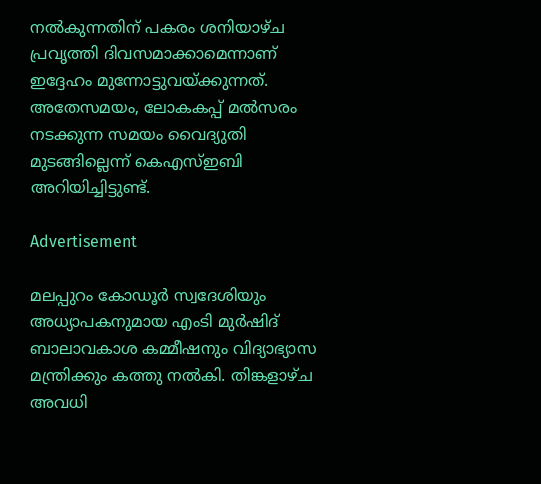നല്‍കുന്നതിന് പകരം ശനിയാഴ്ച പ്രവൃത്തി ദിവസമാക്കാമെന്നാണ് ഇദ്ദേഹം മുന്നോട്ടുവയ്ക്കുന്നത്. അതേസമയം, ലോകകപ്പ് മല്‍സരം നടക്കുന്ന സമയം വൈദ്യുതി മുടങ്ങില്ലെന്ന് കെഎസ്ഇബി അറിയിച്ചിട്ടുണ്ട്.

Advertisement

മലപ്പുറം കോഡൂര്‍ സ്വദേശിയും അധ്യാപകനുമായ എംടി മുര്‍ഷിദ് ബാലാവകാശ കമ്മീഷനും വിദ്യാഭ്യാസ മന്ത്രിക്കും കത്തു നല്‍കി. തിങ്കളാഴ്ച അവധി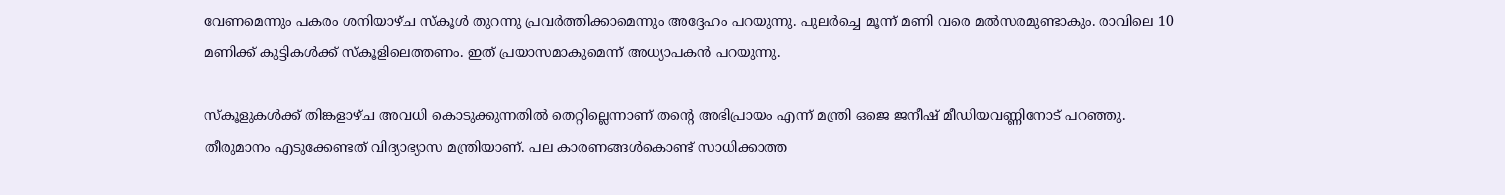വേണമെന്നും പകരം ശനിയാഴ്ച സ്‌കൂള്‍ തുറന്നു പ്രവര്‍ത്തിക്കാമെന്നും അദ്ദേഹം പറയുന്നു. പുലര്‍ച്ചെ മൂന്ന് മണി വരെ മല്‍സരമുണ്ടാകും. രാവിലെ 10 മണിക്ക് കുട്ടികള്‍ക്ക് സ്‌കൂളിലെത്തണം. ഇത് പ്രയാസമാകുമെന്ന് അധ്യാപകന്‍ പറയുന്നു.

സ്‌കൂളുകള്‍ക്ക് തിങ്കളാഴ്ച അവധി കൊടുക്കുന്നതില്‍ തെറ്റില്ലെന്നാണ് തന്റെ അഭിപ്രായം എന്ന് മന്ത്രി ഒജെ ജനീഷ് മീഡിയവണ്ണിനോട് പറഞ്ഞു. തീരുമാനം എടുക്കേണ്ടത് വിദ്യാഭ്യാസ മന്ത്രിയാണ്. പല കാരണങ്ങള്‍കൊണ്ട് സാധിക്കാത്ത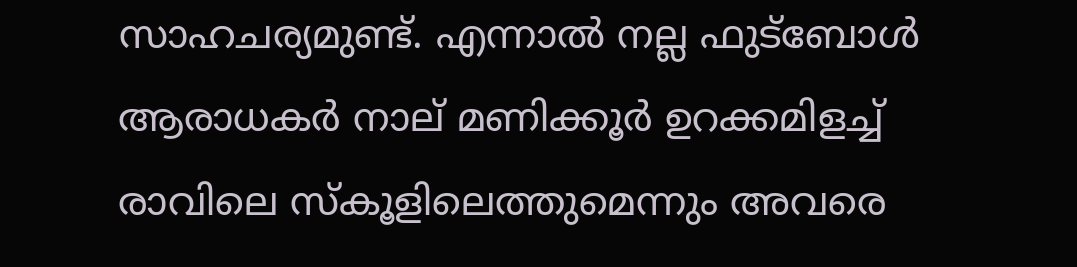സാഹചര്യമുണ്ട്. എന്നാല്‍ നല്ല ഫുട്‌ബോള്‍ ആരാധകര്‍ നാല് മണിക്കൂര്‍ ഉറക്കമിളച്ച് രാവിലെ സ്‌കൂളിലെത്തുമെന്നും അവരെ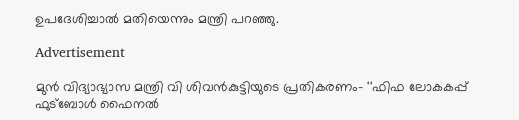ഉപദേശിച്ചാല്‍ മതിയെന്നും മന്ത്രി പറഞ്ഞു.

Advertisement

മുന്‍ വിദ്യാഭ്യാസ മന്ത്രി വി ശിവന്‍കുട്ടിയുടെ പ്രതികരണം- ''ഫിഫ ലോകകപ്പ് ഫുട്‌ബോള്‍ ഫൈനല്‍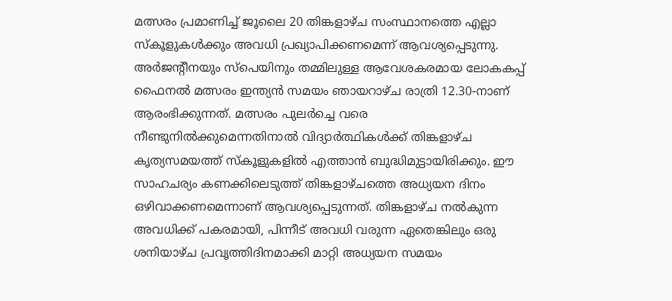മത്സരം പ്രമാണിച്ച് ജൂലൈ 20 തിങ്കളാഴ്ച സംസ്ഥാനത്തെ എല്ലാ സ്‌കൂളുകള്‍ക്കും അവധി പ്രഖ്യാപിക്കണമെന്ന് ആവശ്യപ്പെടുന്നു. അര്‍ജന്റീനയും സ്‌പെയിനും തമ്മിലുള്ള ആവേശകരമായ ലോകകപ്പ് ഫൈനല്‍ മത്സരം ഇന്ത്യന്‍ സമയം ഞായറാഴ്ച രാത്രി 12.30-നാണ് ആരംഭിക്കുന്നത്. മത്സരം പുലര്‍ച്ചെ വരെ നീണ്ടുനില്‍ക്കുമെന്നതിനാല്‍ വിദ്യാര്‍ത്ഥികള്‍ക്ക് തിങ്കളാഴ്ച കൃത്യസമയത്ത് സ്‌കൂളുകളില്‍ എത്താന്‍ ബുദ്ധിമുട്ടായിരിക്കും. ഈ സാഹചര്യം കണക്കിലെടുത്ത് തിങ്കളാഴ്ചത്തെ അധ്യയന ദിനം ഒഴിവാക്കണമെന്നാണ് ആവശ്യപ്പെടുന്നത്. തിങ്കളാഴ്ച നല്‍കുന്ന അവധിക്ക് പകരമായി, പിന്നീട് അവധി വരുന്ന ഏതെങ്കിലും ഒരു ശനിയാഴ്ച പ്രവൃത്തിദിനമാക്കി മാറ്റി അധ്യയന സമയം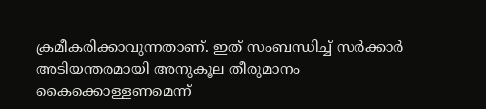ക്രമീകരിക്കാവുന്നതാണ്. ഇത് സംബന്ധിച്ച് സര്‍ക്കാര്‍ അടിയന്തരമായി അനുകൂല തീരുമാനം കൈക്കൊള്ളണമെന്ന്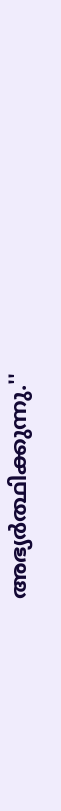അഭ്യര്‍ത്ഥിക്കുന്നു.''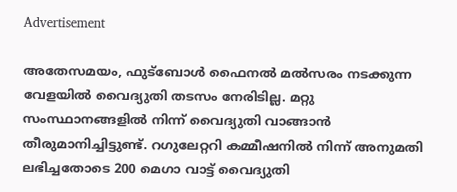Advertisement

അതേസമയം, ഫുട്‌ബോള്‍ ഫൈനല്‍ മല്‍സരം നടക്കുന്ന വേളയില്‍ വൈദ്യുതി തടസം നേരിടില്ല. മറ്റു സംസ്ഥാനങ്ങളില്‍ നിന്ന് വൈദ്യുതി വാങ്ങാന്‍ തീരുമാനിച്ചിട്ടുണ്ട്. റഗുലേറ്ററി കമ്മീഷനില്‍ നിന്ന് അനുമതി ലഭിച്ചതോടെ 200 മെഗാ വാട്ട് വൈദ്യുതി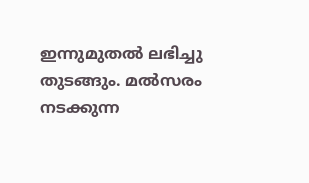ഇന്നുമുതല്‍ ലഭിച്ചു തുടങ്ങും. മല്‍സരം നടക്കുന്ന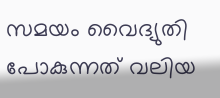സമയം വൈദ്യുതി പോകുന്നത് വലിയ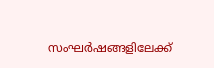സംഘര്‍ഷങ്ങളിലേക്ക്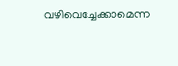വഴിവെച്ചേക്കാമെന്ന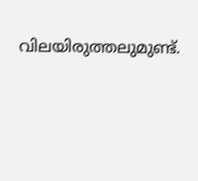വിലയിരുത്തലുമുണ്ട്.